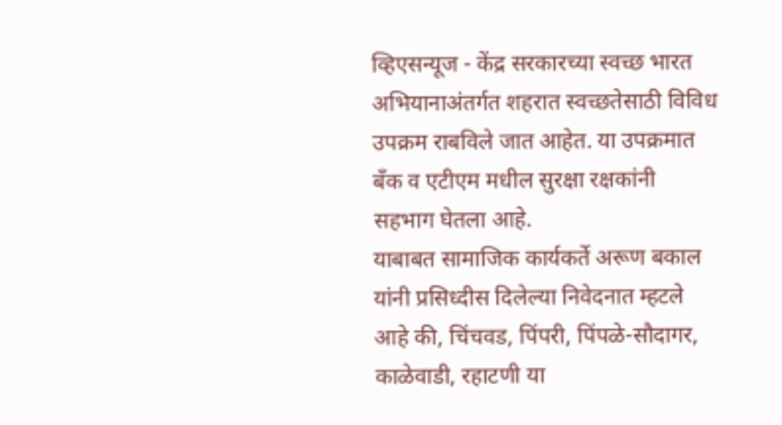व्हिएसन्यूज - केंद्र सरकारच्या स्वच्छ भारत अभियानाअंतर्गत शहरात स्वच्छतेसाठी विविध उपक्रम राबविले जात आहेत. या उपक्रमात बॅंक व एटीएम मधील सुरक्षा रक्षकांनी सहभाग घेतला आहे.
याबाबत सामाजिक कार्यकर्ते अरूण बकाल यांनी प्रसिध्दीस दिलेल्या निवेदनात म्हटले आहे की, चिंचवड, पिंपरी, पिंपळे-सौदागर, काळेवाडी, रहाटणी या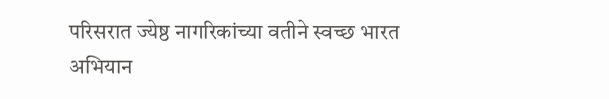परिसरात ज्येष्ठ नागरिकांच्या वतीने स्वच्छ भारत अभियान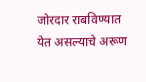जोरदार राबविण्यात येत असल्याचे अरूण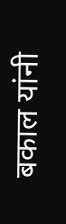बकाल यांनी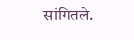सांगितले.